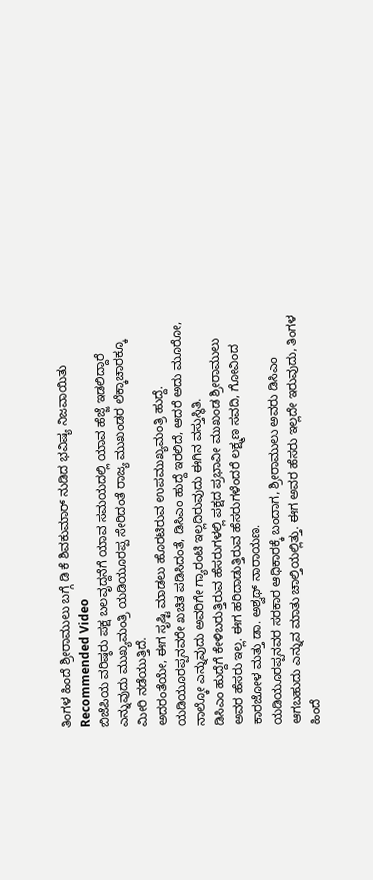ತಿಂಗಳ ಹಿಂದೆ ಶ್ರೀರಾಮುಲು ಬಗ್ಗೆ ಡಿ ಕೆ ಶಿವಕುಮಾರ್ ನುಡಿದ ಭವಿಷ್ಯ ನಿಜವಾಯಿತು
Recommended Video
ಬಿಜೆಪಿಯ ವರಿಷ್ಠರು ಪಕ್ಷ ಬಲವೃದ್ದನೆಗೆ ಯಾವ ಸಮಯದಲ್ಲಿ ಯಾವ ಹೆಜ್ಜೆ ಇಡಲಿದ್ದಾರೆ ಎನ್ನುವುದು ಮುಖ್ಯಮಂತ್ರಿ ಯಡಿಯೂರಪ್ಪ ಸೇರಿದಂತೆ ರಾಜ್ಯ ಮುಖಂಡರ ಲೆಕ್ಕಾಚಾರಕ್ಕೂ ಮೀರಿ ನಡೆಯುತ್ತಿದೆ.
ಅದರಂತೆಯೇ, ಈಗ ಸೃಷ್ಟಿ ಮಾಡಲು ಹೊರಟಿರುವ ಉಪಮುಖ್ಯಮಂತ್ರಿ ಹುದ್ದೆ. ಯಡಿಯೂರಪ್ಪನವರೇ ಖಚಿತ ಪಡಿಸಿದಂತೆ, ಡಿಸಿಎಂ ಹುದ್ದೆ ಇರಲಿದೆ, ಆದರೆ ಅದು ಮೂರೋ, ನಾಲ್ಕೋ ಎನ್ನುವುದು ಅವರಿಗೇ ಗ್ಯಾರಂಟಿ ಇಲ್ಲದಿರುವುದು ಈಗಿನ ವಸ್ತುಸ್ಥಿತಿ.
ಡಿಸಿಎಂ ಹುದ್ದೆಗೆ ಕೇಳಿಬರುತ್ತಿರುವ ಹೆಸರುಗಳಲ್ಲಿ ಪಕ್ಷದ ಪ್ರಭಾವೀ ಮುಖಂಡ ಶ್ರೀರಾಮುಲು ಅವರ ಹೆಸರು ಇಲ್ಲ. ಈಗ ಹರಿದಾಡುತ್ತಿರುವ ಹೆಸರುಗಳೆಂದರೆ ಲಕ್ಷ್ಮಣ ಸವದಿ, ಗೋವಿಂದ ಕಾರಜೋಳ ಮತ್ತು ಡಾ. ಅಶ್ವಥ್ ನಾರಾಯಣ.
ಯಡಿಯೂರಪ್ಪನವರ ಸರಕಾರ ಆಧಿಕಾರಕ್ಕೆ ಬಂದಾಗ, ಶ್ರೀರಾಮುಲು ಅವರು ಡಿಸಿಎಂ ಆಗಬಹುದು ಎನ್ನುವ ಮಾತು ಚಾಲ್ತಿಯಲ್ಲಿತ್ತು. ಈಗ ಅವರ ಹೆಸರು ಇಲ್ಲದೇ ಇರುವುದು, ತಿಂಗಳ ಹಿಂದೆ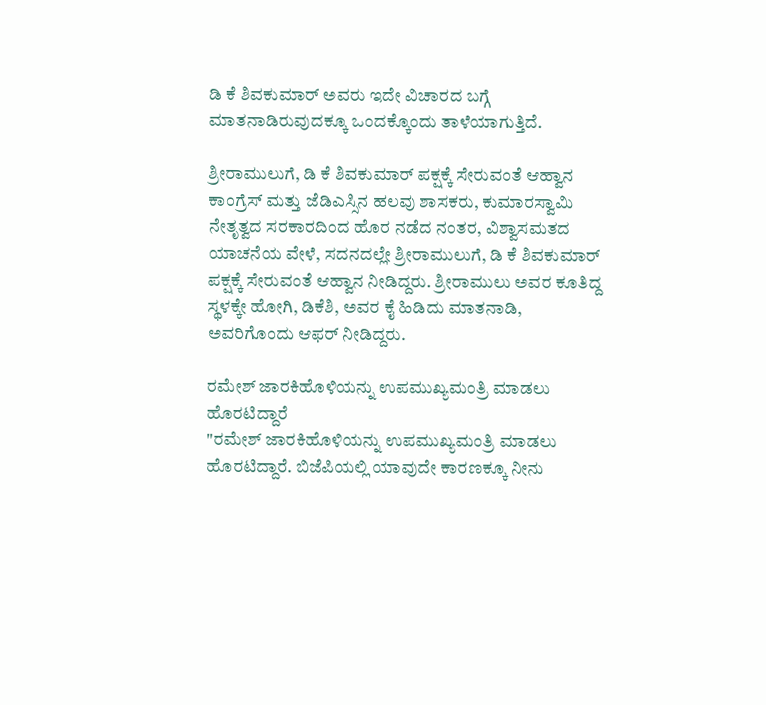ಡಿ ಕೆ ಶಿವಕುಮಾರ್ ಅವರು ಇದೇ ವಿಚಾರದ ಬಗ್ಗೆ ಮಾತನಾಡಿರುವುದಕ್ಕೂ ಒಂದಕ್ಕೊಂದು ತಾಳೆಯಾಗುತ್ತಿದೆ.

ಶ್ರೀರಾಮುಲುಗೆ, ಡಿ ಕೆ ಶಿವಕುಮಾರ್ ಪಕ್ಷಕ್ಕೆ ಸೇರುವಂತೆ ಆಹ್ವಾನ
ಕಾಂಗ್ರೆಸ್ ಮತ್ತು ಜೆಡಿಎಸ್ಸಿನ ಹಲವು ಶಾಸಕರು, ಕುಮಾರಸ್ವಾಮಿ ನೇತೃತ್ವದ ಸರಕಾರದಿಂದ ಹೊರ ನಡೆದ ನಂತರ, ವಿಶ್ವಾಸಮತದ ಯಾಚನೆಯ ವೇಳೆ, ಸದನದಲ್ಲೇ ಶ್ರೀರಾಮುಲುಗೆ, ಡಿ ಕೆ ಶಿವಕುಮಾರ್ ಪಕ್ಷಕ್ಕೆ ಸೇರುವಂತೆ ಆಹ್ವಾನ ನೀಡಿದ್ದರು. ಶ್ರೀರಾಮುಲು ಅವರ ಕೂತಿದ್ದ ಸ್ಥಳಕ್ಕೇ ಹೋಗಿ, ಡಿಕೆಶಿ, ಅವರ ಕೈ ಹಿಡಿದು ಮಾತನಾಡಿ, ಅವರಿಗೊಂದು ಆಫರ್ ನೀಡಿದ್ದರು.

ರಮೇಶ್ ಜಾರಕಿಹೊಳಿಯನ್ನು ಉಪಮುಖ್ಯಮಂತ್ರಿ ಮಾಡಲು ಹೊರಟಿದ್ದಾರೆ
"ರಮೇಶ್ ಜಾರಕಿಹೊಳಿಯನ್ನು ಉಪಮುಖ್ಯಮಂತ್ರಿ ಮಾಡಲು ಹೊರಟಿದ್ದಾರೆ. ಬಿಜೆಪಿಯಲ್ಲಿ ಯಾವುದೇ ಕಾರಣಕ್ಕೂ ನೀನು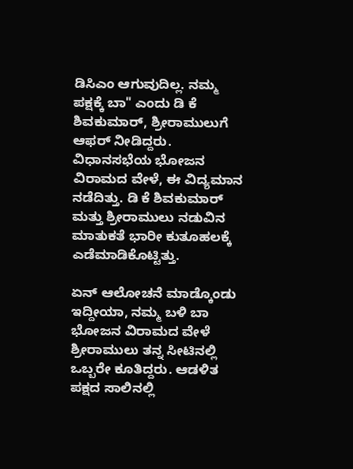ಡಿಸಿಎಂ ಆಗುವುದಿಲ್ಲ. ನಮ್ಮ ಪಕ್ಷಕ್ಕೆ ಬಾ" ಎಂದು ಡಿ ಕೆ ಶಿವಕುಮಾರ್, ಶ್ರೀರಾಮುಲುಗೆ ಆಫರ್ ನೀಡಿದ್ದರು. ವಿಧಾನಸಭೆಯ ಭೋಜನ ವಿರಾಮದ ವೇಳೆ, ಈ ವಿದ್ಯಮಾನ ನಡೆದಿತ್ತು. ಡಿ ಕೆ ಶಿವಕುಮಾರ್ ಮತ್ತು ಶ್ರೀರಾಮುಲು ನಡುವಿನ ಮಾತುಕತೆ ಭಾರೀ ಕುತೂಹಲಕ್ಕೆ ಎಡೆಮಾಡಿಕೊಟ್ಟಿತ್ತು.

ಏನ್ ಆಲೋಚನೆ ಮಾಡ್ಕೊಂಡು ಇದ್ದೀಯಾ, ನಮ್ಮ ಬಳಿ ಬಾ
ಭೋಜನ ವಿರಾಮದ ವೇಳೆ ಶ್ರೀರಾಮುಲು ತನ್ನ ಸೀಟಿನಲ್ಲಿ ಒಬ್ಬರೇ ಕೂತಿದ್ದರು. ಆಡಳಿತ ಪಕ್ಷದ ಸಾಲಿನಲ್ಲಿ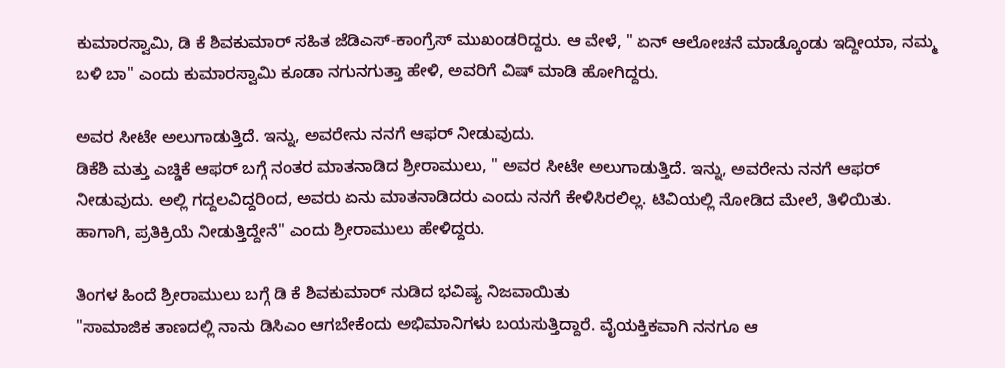ಕುಮಾರಸ್ವಾಮಿ, ಡಿ ಕೆ ಶಿವಕುಮಾರ್ ಸಹಿತ ಜೆಡಿಎಸ್-ಕಾಂಗ್ರೆಸ್ ಮುಖಂಡರಿದ್ದರು. ಆ ವೇಳೆ, " ಏನ್ ಆಲೋಚನೆ ಮಾಡ್ಕೊಂಡು ಇದ್ದೀಯಾ, ನಮ್ಮ ಬಳಿ ಬಾ" ಎಂದು ಕುಮಾರಸ್ವಾಮಿ ಕೂಡಾ ನಗುನಗುತ್ತಾ ಹೇಳಿ, ಅವರಿಗೆ ವಿಷ್ ಮಾಡಿ ಹೋಗಿದ್ದರು.

ಅವರ ಸೀಟೇ ಅಲುಗಾಡುತ್ತಿದೆ. ಇನ್ನು, ಅವರೇನು ನನಗೆ ಆಫರ್ ನೀಡುವುದು.
ಡಿಕೆಶಿ ಮತ್ತು ಎಚ್ಡಿಕೆ ಆಫರ್ ಬಗ್ಗೆ ನಂತರ ಮಾತನಾಡಿದ ಶ್ರೀರಾಮುಲು, " ಅವರ ಸೀಟೇ ಅಲುಗಾಡುತ್ತಿದೆ. ಇನ್ನು, ಅವರೇನು ನನಗೆ ಆಫರ್ ನೀಡುವುದು. ಅಲ್ಲಿ ಗದ್ದಲವಿದ್ದರಿಂದ, ಅವರು ಏನು ಮಾತನಾಡಿದರು ಎಂದು ನನಗೆ ಕೇಳಿಸಿರಲಿಲ್ಲ. ಟಿವಿಯಲ್ಲಿ ನೋಡಿದ ಮೇಲೆ, ತಿಳಿಯಿತು. ಹಾಗಾಗಿ, ಪ್ರತಿಕ್ರಿಯೆ ನೀಡುತ್ತಿದ್ದೇನೆ" ಎಂದು ಶ್ರೀರಾಮುಲು ಹೇಳಿದ್ದರು.

ತಿಂಗಳ ಹಿಂದೆ ಶ್ರೀರಾಮುಲು ಬಗ್ಗೆ ಡಿ ಕೆ ಶಿವಕುಮಾರ್ ನುಡಿದ ಭವಿಷ್ಯ ನಿಜವಾಯಿತು
"ಸಾಮಾಜಿಕ ತಾಣದಲ್ಲಿ ನಾನು ಡಿಸಿಎಂ ಆಗಬೇಕೆಂದು ಅಭಿಮಾನಿಗಳು ಬಯಸುತ್ತಿದ್ದಾರೆ. ವೈಯಕ್ತಿಕವಾಗಿ ನನಗೂ ಆ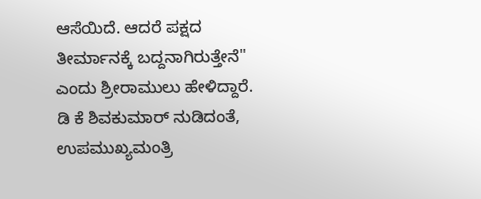ಆಸೆಯಿದೆ. ಆದರೆ ಪಕ್ಷದ ತೀರ್ಮಾನಕ್ಕೆ ಬದ್ದನಾಗಿರುತ್ತೇನೆ" ಎಂದು ಶ್ರೀರಾಮುಲು ಹೇಳಿದ್ದಾರೆ. ಡಿ ಕೆ ಶಿವಕುಮಾರ್ ನುಡಿದಂತೆ, ಉಪಮುಖ್ಯಮಂತ್ರಿ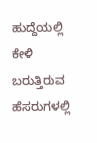ಹುದ್ದೆಯಲ್ಲಿ ಕೇಳಿ ಬರುತ್ತಿರುವ ಹೆಸರುಗಳಲ್ಲಿ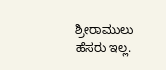ಶ್ರೀರಾಮುಲು ಹೆಸರು ಇಲ್ಲ.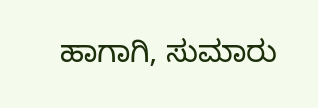ಹಾಗಾಗಿ, ಸುಮಾರು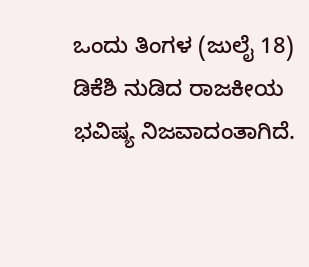ಒಂದು ತಿಂಗಳ (ಜುಲೈ 18) ಡಿಕೆಶಿ ನುಡಿದ ರಾಜಕೀಯ ಭವಿಷ್ಯ ನಿಜವಾದಂತಾಗಿದೆ.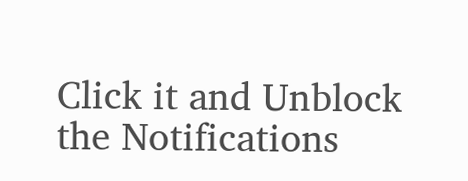Click it and Unblock the Notifications